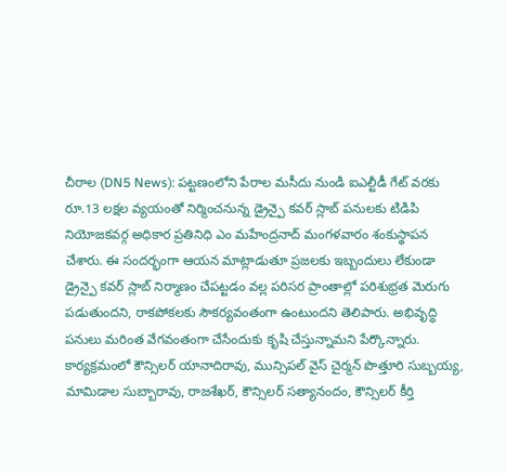చీరాల (DN5 News): పట్టణంలోని పేరాల మసీదు నుండి ఐఎల్టీడీ గేట్ వరకు రూ.13 లక్షల వ్యయంతో నిర్మించనున్న డ్రైన్పై కవర్ స్లాబ్ పనులకు టిడిపి నియోజకవర్గ అధికార ప్రతినిధి ఎం మహేంద్రనాద్ మంగళవారం శంకుస్థాపన చేశారు. ఈ సందర్భంగా ఆయన మాట్లాడుతూ ప్రజలకు ఇబ్బందులు లేకుండా డ్రైన్పై కవర్ స్లాబ్ నిర్మాణం చేపట్టడం వల్ల పరిసర ప్రాంతాల్లో పరిశుభ్రత మెరుగు పడుతుందని, రాకపోకలకు సౌకర్యవంతంగా ఉంటుందని తెలిపారు. అభివృద్ధి పనులు మరింత వేగవంతంగా చేసేందుకు కృషి చేస్తున్నామని పేర్కొన్నారు. కార్యక్రమంలో కౌన్సిలర్ యానాదిరావు, మున్సిపల్ వైస్ చైర్మన్ పొత్తూరి సుబ్బయ్య, మామిడాల సుబ్బారావు, రాజశేఖర్, కౌన్సిలర్ సత్యానందం, కౌన్సిలర్ కీర్తి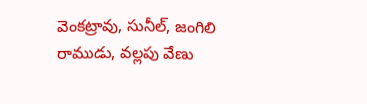వెంకట్రావు, సునీల్, జంగిలి రాముడు, వల్లపు వేణు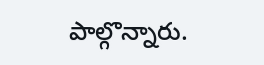పాల్గొన్నారు.